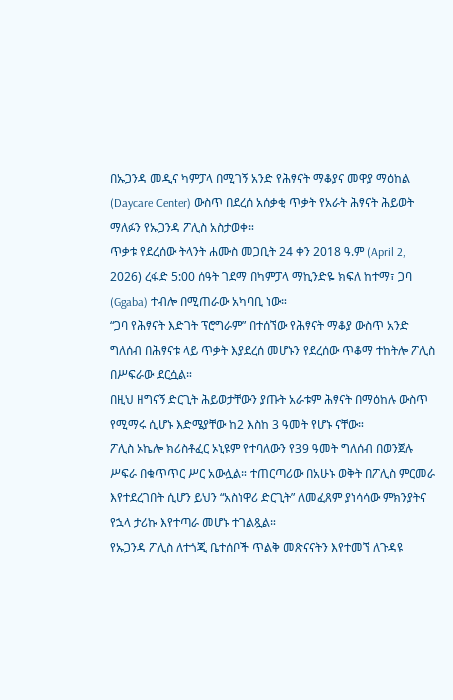በኡጋንዳ መዲና ካምፓላ በሚገኝ አንድ የሕፃናት ማቆያና መዋያ ማዕከል (Daycare Center) ውስጥ በደረሰ አሰቃቂ ጥቃት የአራት ሕፃናት ሕይወት ማለፉን የኡጋንዳ ፖሊስ አስታወቀ።
ጥቃቱ የደረሰው ትላንት ሐሙስ መጋቢት 24 ቀን 2018 ዓ.ም (April 2, 2026) ረፋድ 5:00 ሰዓት ገደማ በካምፓላ ማኪንድዬ ክፍለ ከተማ፣ ጋባ (Ggaba) ተብሎ በሚጠራው አካባቢ ነው።
“ጋባ የሕፃናት እድገት ፕሮግራም” በተሰኘው የሕፃናት ማቆያ ውስጥ አንድ ግለሰብ በሕፃናቱ ላይ ጥቃት እያደረሰ መሆኑን የደረሰው ጥቆማ ተከትሎ ፖሊስ በሥፍራው ደርሷል።
በዚህ ዘግናኝ ድርጊት ሕይወታቸውን ያጡት አራቱም ሕፃናት በማዕከሉ ውስጥ የሚማሩ ሲሆኑ እድሜያቸው ከ2 እስከ 3 ዓመት የሆኑ ናቸው።
ፖሊስ ኦኬሎ ክሪስቶፈር ኦኒዩም የተባለውን የ39 ዓመት ግለሰብ በወንጀሉ ሥፍራ በቁጥጥር ሥር አውሏል። ተጠርጣሪው በአሁኑ ወቅት በፖሊስ ምርመራ እየተደረገበት ሲሆን ይህን “አስነዋሪ ድርጊት” ለመፈጸም ያነሳሳው ምክንያትና የኋላ ታሪኩ እየተጣራ መሆኑ ተገልጿል።
የኡጋንዳ ፖሊስ ለተጎጂ ቤተሰቦች ጥልቅ መጽናናትን እየተመኘ ለጉዳዩ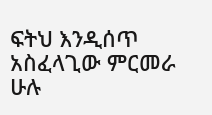ፍትህ እንዲሰጥ አስፈላጊው ምርመራ ሁሉ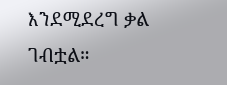እንደሚደረግ ቃል ገብቷል።